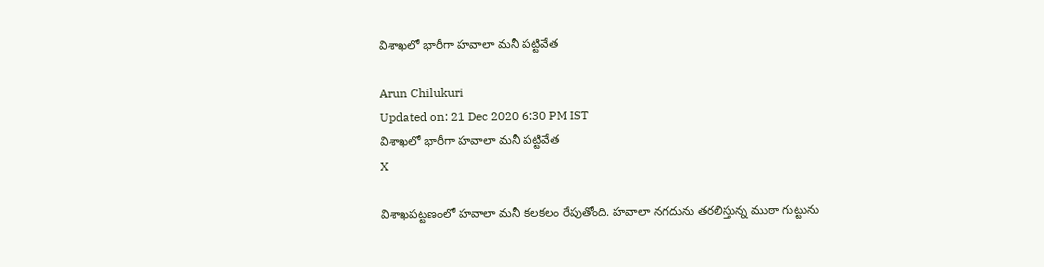విశాఖలో భారీగా హవాలా మనీ పట్టివేత

Arun Chilukuri
Updated on: 21 Dec 2020 6:30 PM IST
విశాఖలో భారీగా హవాలా మనీ పట్టివేత
X

విశాఖపట్టణంలో హవాలా మనీ కలకలం రేపుతోంది. హవాలా నగదును తరలిస్తున్న ముఠా గుట్టును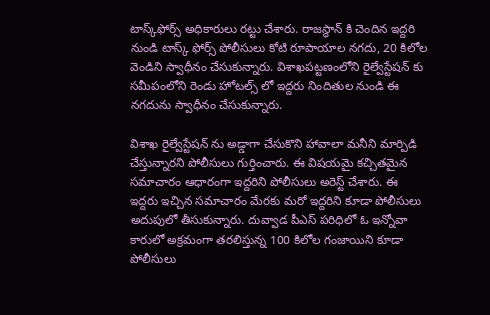టాస్క్‌ఫోర్స్‌ అధికారులు రట్టు చేశారు. రాజస్థాన్ కి చెందిన ఇద్దరి నుండి టాస్క్ ఫోర్స్ పోలీసులు కోటి రూపాయాల నగదు, 20 కిలోల వెండిని స్వాధీనం చేసుకున్నారు. విశాఖపట్టణంలోని రైల్వేస్టేషన్ కు సమీపంలోని రెండు హోటల్స్ లో ఇద్దరు నిందితుల నుండి ఈ నగదును స్వాధీనం చేసుకున్నారు.

విశాఖ రైల్వేస్టేషన్ ను అడ్డాగా చేసుకొని హావాలా మనీని మార్పిడి చేస్తున్నారని పోలీసులు గుర్తించారు. ఈ విషయమై కచ్చితమైన సమాచారం ఆధారంగా ఇద్దరిని పోలీసులు అరెస్ట్ చేశారు. ఈ ఇద్దరు ఇచ్చిన సమాచారం మేరకు మరో ఇద్దరిని కూడా పోలీసులు అదుపులో తీసుకున్నారు. దువ్వాడ పీఎస్‌ పరిధిలో ఓ ఇన్నోవా కారులో అక్రమంగా తరలిస్తున్న 100 కిలోల గంజాయిని కూడా పోలీసులు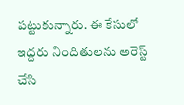పట్టుకున్నారు. ఈ కేసులో ఇద్దరు నిందితులను అరెస్ట్ చేసి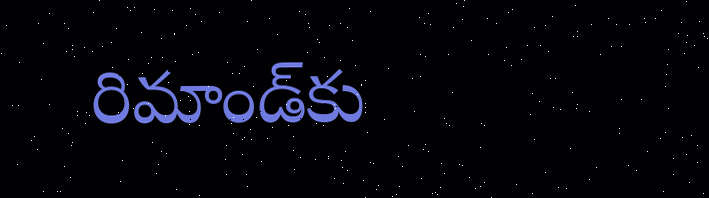రిమాండ్‌కు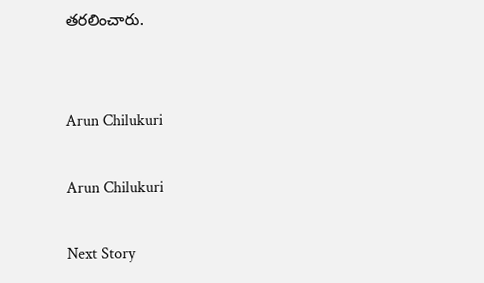తరలించారు.


Arun Chilukuri

Arun Chilukuri

Next Story